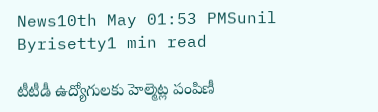News10th May 01:53 PMSunil Byrisetty1 min read

టీటీడీ ఉద్యోగులకు హెల్మెట్ల పంపిణీ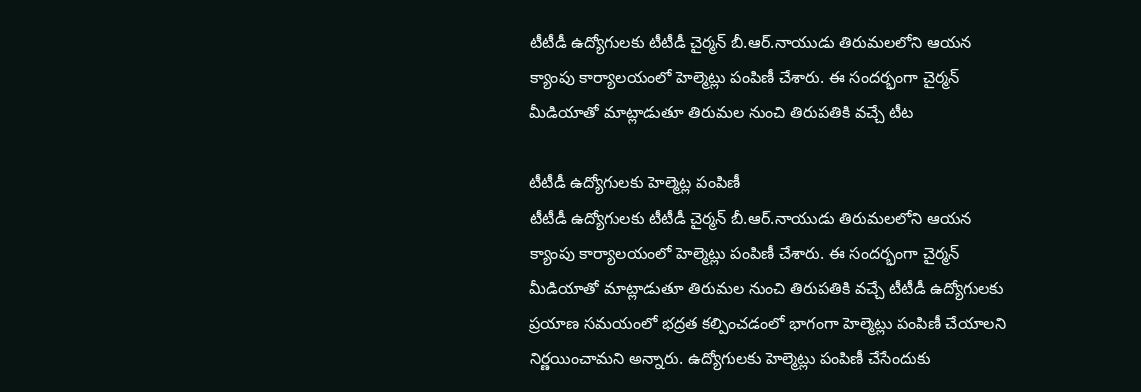టీటీడీ ఉద్యోగులకు టీటీడీ చైర్మన్ బీ.ఆర్.నాయుడు తిరుమలలోని ఆయన క్యాంపు కార్యాలయంలో హెల్మెట్లు పంపిణీ చేశారు. ఈ సందర్భంగా చైర్మన్ మీడియాతో మాట్లాడుతూ తిరుమల నుంచి తిరుపతికి వచ్చే టీట

టీటీడీ ఉద్యోగులకు హెల్మెట్ల పంపిణీ
టీటీడీ ఉద్యోగులకు టీటీడీ చైర్మన్ బీ.ఆర్.నాయుడు తిరుమలలోని ఆయన క్యాంపు కార్యాలయంలో హెల్మెట్లు పంపిణీ చేశారు. ఈ సందర్భంగా చైర్మన్ మీడియాతో మాట్లాడుతూ తిరుమల నుంచి తిరుపతికి వచ్చే టీటీడీ ఉద్యోగులకు ప్రయాణ సమయంలో భద్రత కల్పించడంలో భాగంగా హెల్మెట్లు పంపిణీ చేయాలని నిర్ణయించామని అన్నారు. ఉద్యోగులకు హెల్మెట్లు పంపిణీ చేసేందుకు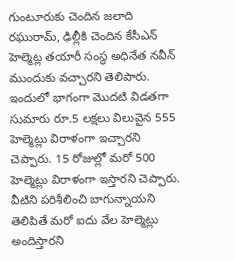గుంటూరుకు చెందిన జలాది రఘురామ్, ఢిల్లీకి చెందిన కేసీఎన్ హెల్మెట్ల తయారీ సంస్థ అధినేత నవీన్ ముందుకు వచ్చారని తెలిపారు. ఇందులో భాగంగా మొదటి విడతగా సుమారు రూ.5 లక్షలు విలువైన 555 హెల్మెట్లు విరాళంగా ఇచ్చారని చెప్పారు. 15 రోజుల్లో మరో 500 హెల్మెట్లు విరాళంగా ఇస్తారని చెప్పారు. వీటిని పరిశీలించి బాగున్నాయని తెలిపితే మరో ఐదు వేల హెల్మెట్లు అందిస్తారని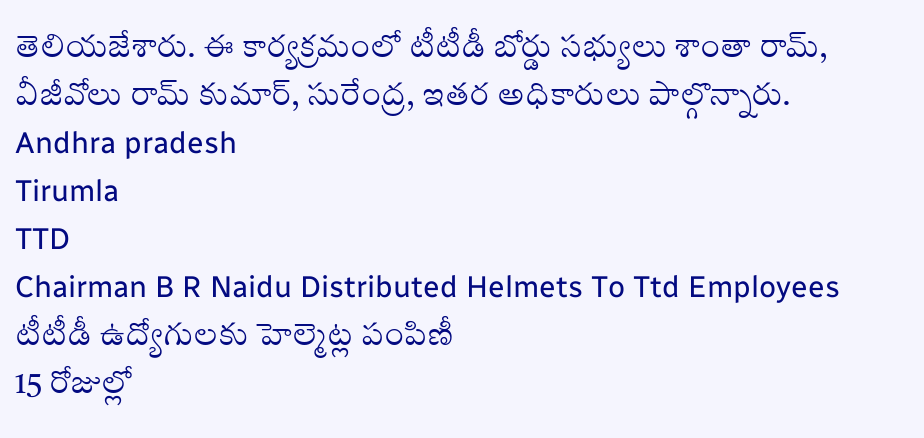తెలియజేశారు. ఈ కార్యక్రమంలో టీటీడీ బోర్డు సభ్యులు శాంతా రామ్, వీజీవోలు రామ్ కుమార్, సురేంద్ర, ఇతర అధికారులు పాల్గొన్నారు.
Andhra pradesh
Tirumla
TTD
Chairman B R Naidu Distributed Helmets To Ttd Employees
టీటీడీ ఉద్యోగులకు హెల్మెట్ల పంపిణీ
15 రోజుల్లో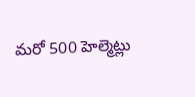మరో 500 హెల్మెట్లు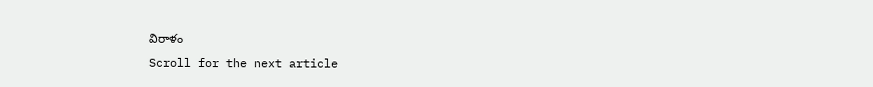విరాళం
Scroll for the next article